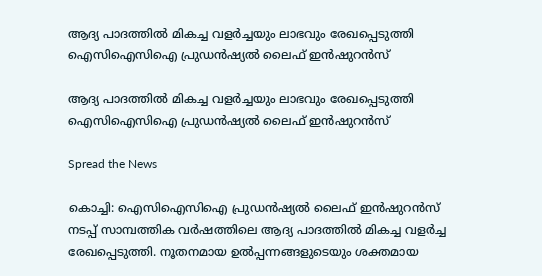ആദ്യ പാദത്തില്‍ മികച്ച വളര്‍ച്ചയും ലാഭവും രേഖപ്പെടുത്തി ഐസിഐസിഐ പ്രുഡന്‍ഷ്യല്‍ ലൈഫ് ഇന്‍ഷുറന്‍സ്

ആദ്യ പാദത്തില്‍ മികച്ച വളര്‍ച്ചയും ലാഭവും രേഖപ്പെടുത്തി ഐസിഐസിഐ പ്രുഡന്‍ഷ്യല്‍ ലൈഫ് ഇന്‍ഷുറന്‍സ്

Spread the News

കൊച്ചി: ഐസിഐസിഐ പ്രുഡന്‍ഷ്യല്‍ ലൈഫ് ഇന്‍ഷുറന്‍സ് നടപ്പ് സാമ്പത്തിക വര്‍ഷത്തിലെ ആദ്യ പാദത്തില്‍ മികച്ച വളര്‍ച്ച രേഖപ്പെടുത്തി. നൂതനമായ ഉല്‍പ്പന്നങ്ങളുടെയും ശക്തമായ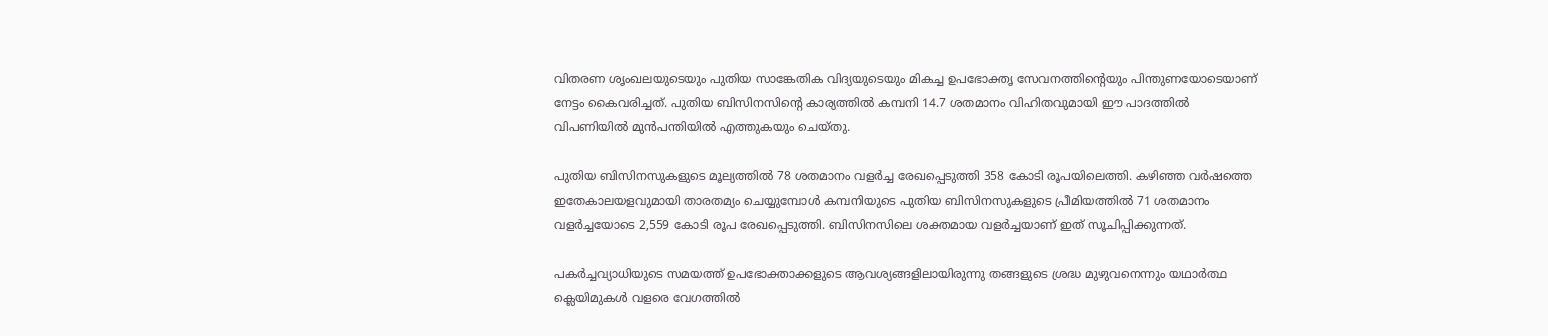വിതരണ ശൃംഖലയുടെയും പുതിയ സാങ്കേതിക വിദ്യയുടെയും മികച്ച ഉപഭോക്തൃ സേവനത്തിന്റെയും പിന്തുണയോടെയാണ് നേട്ടം കൈവരിച്ചത്. പുതിയ ബിസിനസിന്റെ കാര്യത്തില്‍ കമ്പനി 14.7 ശതമാനം വിഹിതവുമായി ഈ പാദത്തില്‍ വിപണിയില്‍ മുന്‍പന്തിയില്‍ എത്തുകയും ചെയ്തു.

പുതിയ ബിസിനസുകളുടെ മൂല്യത്തില്‍ 78 ശതമാനം വളര്‍ച്ച രേഖപ്പെടുത്തി 358 കോടി രൂപയിലെത്തി. കഴിഞ്ഞ വര്‍ഷത്തെ ഇതേകാലയളവുമായി താരതമ്യം ചെയ്യുമ്പോള്‍ കമ്പനിയുടെ പുതിയ ബിസിനസുകളുടെ പ്രീമിയത്തില്‍ 71 ശതമാനം വളര്‍ച്ചയോടെ 2,559 കോടി രൂപ രേഖപ്പെടുത്തി. ബിസിനസിലെ ശക്തമായ വളര്‍ച്ചയാണ് ഇത് സൂചിപ്പിക്കുന്നത്.

പകര്‍ച്ചവ്യാധിയുടെ സമയത്ത് ഉപഭോക്താക്കളുടെ ആവശ്യങ്ങളിലായിരുന്നു തങ്ങളുടെ ശ്രദ്ധ മുഴുവനെന്നും യഥാര്‍ത്ഥ ക്ലെയിമുകള്‍ വളരെ വേഗത്തില്‍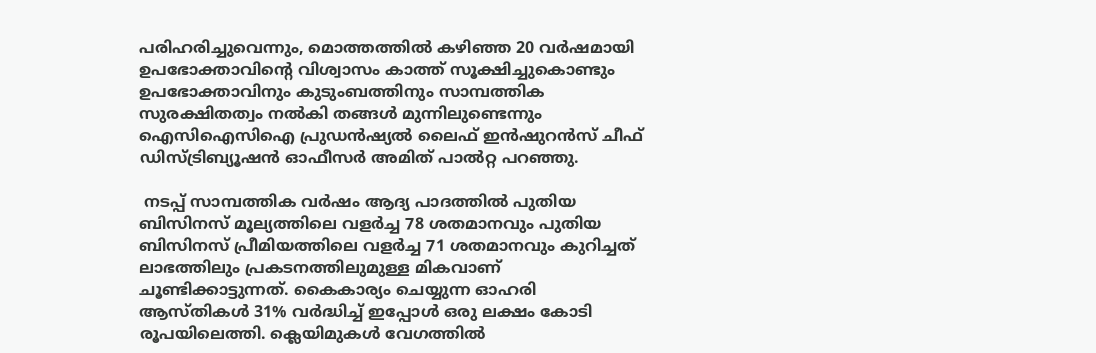പരിഹരിച്ചുവെന്നും, മൊത്തത്തില്‍ കഴിഞ്ഞ 20 വര്‍ഷമായി ഉപഭോക്താവിന്റെ വിശ്വാസം കാത്ത് സൂക്ഷിച്ചുകൊണ്ടും ഉപഭോക്താവിനും കുടുംബത്തിനും സാമ്പത്തിക സുരക്ഷിതത്വം നല്‍കി തങ്ങള്‍ മുന്നിലുണ്ടെന്നും ഐസിഐസിഐ പ്രുഡന്‍ഷ്യല്‍ ലൈഫ് ഇന്‍ഷുറന്‍സ് ചീഫ് ഡിസ്ട്രിബ്യൂഷന്‍ ഓഫീസര്‍ അമിത് പാല്‍റ്റ പറഞ്ഞു.

 നടപ്പ് സാമ്പത്തിക വര്‍ഷം ആദ്യ പാദത്തില്‍ പുതിയ ബിസിനസ് മൂല്യത്തിലെ വളര്‍ച്ച 78 ശതമാനവും പുതിയ ബിസിനസ് പ്രീമിയത്തിലെ വളര്‍ച്ച 71 ശതമാനവും കുറിച്ചത് ലാഭത്തിലും പ്രകടനത്തിലുമുള്ള മികവാണ് ചൂണ്ടിക്കാട്ടുന്നത്. കൈകാര്യം ചെയ്യുന്ന ഓഹരി ആസ്തികള്‍ 31% വര്‍ദ്ധിച്ച് ഇപ്പോള്‍ ഒരു ലക്ഷം കോടി രൂപയിലെത്തി. ക്ലെയിമുകള്‍ വേഗത്തില്‍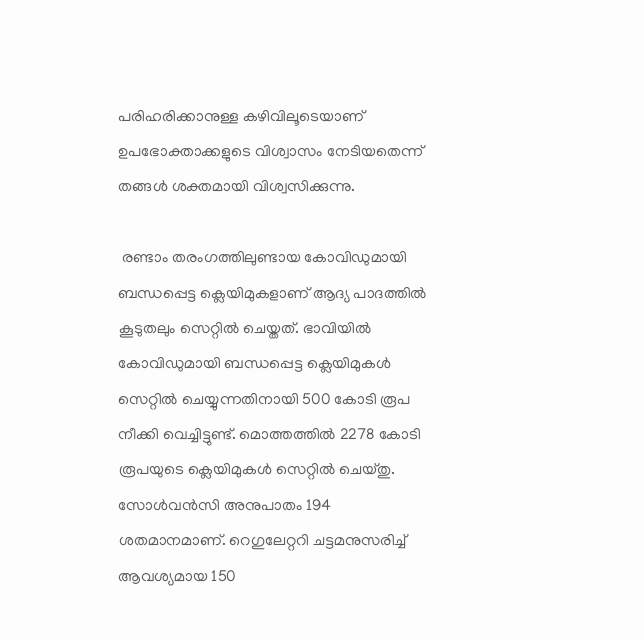പരിഹരിക്കാനുള്ള കഴിവിലൂടെയാണ് ഉപഭോക്താക്കളുടെ വിശ്വാസം നേടിയതെന്ന് തങ്ങള്‍ ശക്തമായി വിശ്വസിക്കുന്നു.

 രണ്ടാം തരംഗത്തിലുണ്ടായ കോവിഡുമായി ബന്ധപ്പെട്ട ക്ലെയിമുകളാണ് ആദ്യ പാദത്തില്‍ കൂടുതലും സെറ്റില്‍ ചെയ്തത്. ഭാവിയില്‍ കോവിഡുമായി ബന്ധപ്പെട്ട ക്ലെയിമുകള്‍ സെറ്റില്‍ ചെയ്യുന്നതിനായി 500 കോടി രൂപ നീക്കി വെച്ചിട്ടുണ്ട്. മൊത്തത്തില്‍ 2278 കോടി രൂപയുടെ ക്ലെയിമുകള്‍ സെറ്റില്‍ ചെയ്തു. സോള്‍വന്‍സി അനുപാതം 194 ശതമാനമാണ്. റെഗുലേറ്ററി ചട്ടമനുസരിച്ച് ആവശ്യമായ 150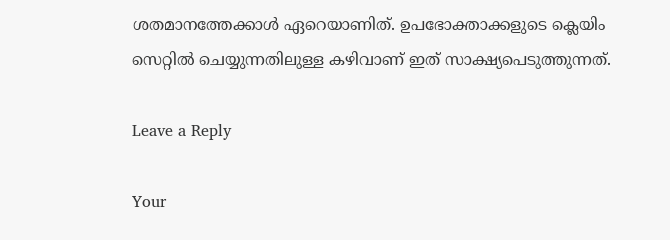ശതമാനത്തേക്കാള്‍ ഏറെയാണിത്. ഉപഭോക്താക്കളുടെ ക്ലെയിം സെറ്റില്‍ ചെയ്യുന്നതിലുള്ള കഴിവാണ് ഇത് സാക്ഷ്യപെടുത്തുന്നത്.

Leave a Reply

Your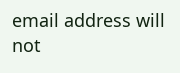email address will not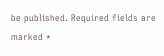be published. Required fields are marked *